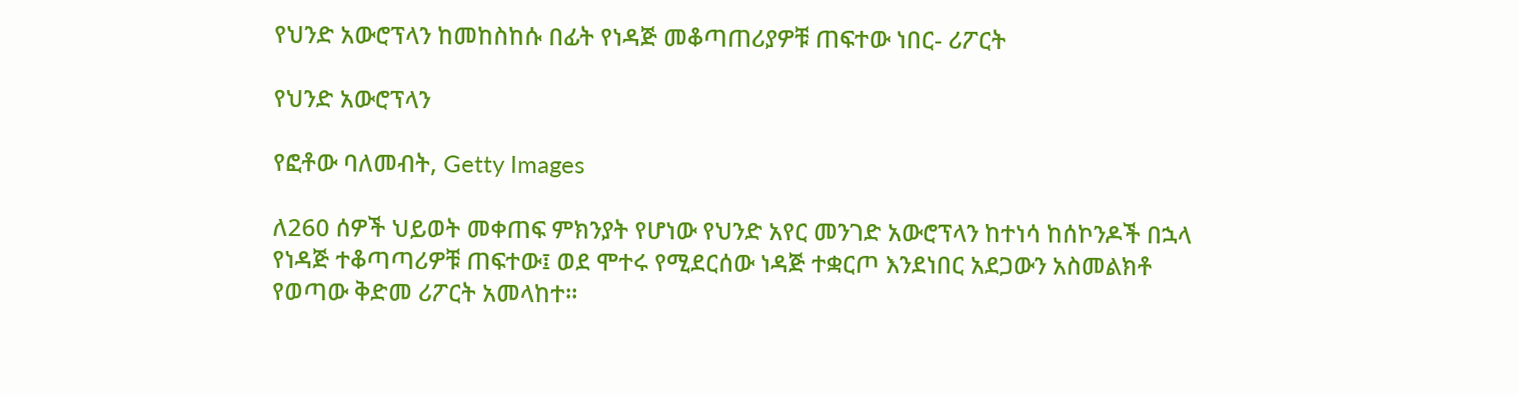የህንድ አውሮፕላን ከመከስከሱ በፊት የነዳጅ መቆጣጠሪያዎቹ ጠፍተው ነበር- ሪፖርት

የህንድ አውሮፕላን

የፎቶው ባለመብት, Getty Images

ለ260 ሰዎች ህይወት መቀጠፍ ምክንያት የሆነው የህንድ አየር መንገድ አውሮፕላን ከተነሳ ከሰኮንዶች በኋላ የነዳጅ ተቆጣጣሪዎቹ ጠፍተው፤ ወደ ሞተሩ የሚደርሰው ነዳጅ ተቋርጦ እንደነበር አደጋውን አስመልክቶ የወጣው ቅድመ ሪፖርት አመላከተ።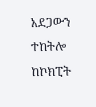አደጋውን ተከትሎ ከኮክፒት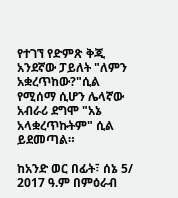የተገኘ የድምጽ ቅጂ አንደኛው ፓይለት "ለምን አቋረጥከው?"ሲል የሚሰማ ሲሆን ሌላኛው አብራሪ ደግሞ "አኔ አላቋረጥኩትም" ሲል ይደመጣል።

ከአንድ ወር በፊት፣ ሰኔ 5/ 2017 ዓ.ም በምዕራብ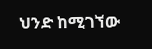ህንድ ከሚገኘው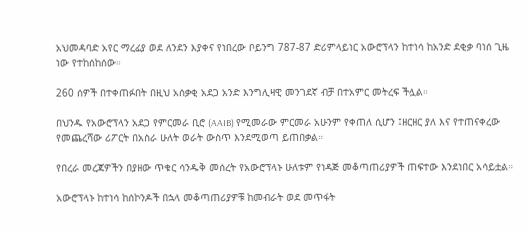አህመዳባድ አየር ማረፊያ ወደ ለንደን እያቀና የነበረው ቦይንግ 787-87 ድሪምላይነር አውሮፕላን ከተነሳ ከአንድ ደቂቃ ባነሰ ጊዜ ነው የተከሰከሰው።

260 ሰዎች በተቀጠፉበት በዚህ አሰቃቂ አደጋ አንድ እንግሊዛዊ መንገደኛ ብቻ በተአምር መትረፍ ችሏል።

በህንዱ የአውሮፕላን አደጋ የምርመራ ቢሮ (AAIB) የሚመራው ምርመራ አሁንም የቀጠለ ሲሆን ፤ዘርዘር ያለ እና የተጠናቀረው የመጨረሻው ሪፖርት በአስራ ሁለት ወራት ውስጥ እንደሚወጣ ይጠበቃል።

የበረራ መረጃዎችን በያዘው ጥቁር ሳንዱቅ መሰረት የአውሮፕላኑ ሁለቱም የነዳጅ መቆጣጠሪያዎች ጠፍተው እንደነበር አሳይቷል።

አውሮፕላኑ ከተነሳ ከሰኮንዶች በኋላ መቆጣጠሪያዎቹ ከመብራት ወደ መጥፋት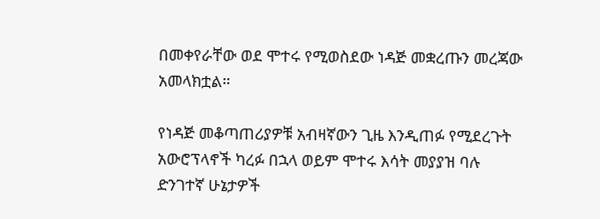በመቀየራቸው ወደ ሞተሩ የሚወስደው ነዳጅ መቋረጡን መረጃው አመላክቷል።

የነዳጅ መቆጣጠሪያዎቹ አብዛኛውን ጊዜ እንዲጠፉ የሚደረጉት አውሮፕላኖች ካረፉ በኋላ ወይም ሞተሩ እሳት መያያዝ ባሉ ድንገተኛ ሁኔታዎች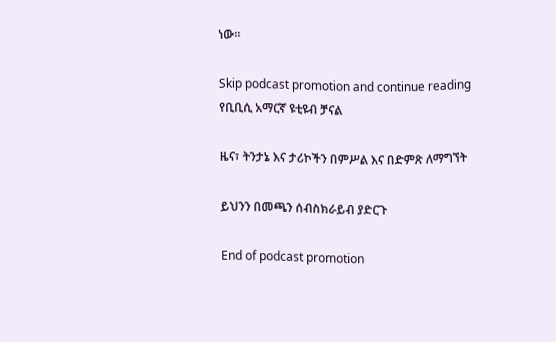ነው።

Skip podcast promotion and continue reading
የቢቢሲ አማርኛ ዩቲዩብ ቻናል

ዜና፣ ትንታኔ እና ታሪኮችን በምሥል እና በድምጽ ለማግኘት

ይህንን በመጫን ሰብስክራይብ ያድርጉ

End of podcast promotion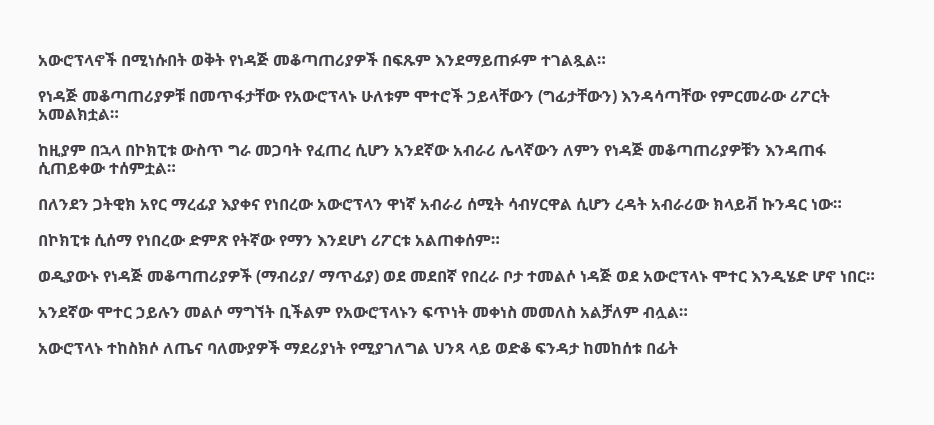አውሮፕላኖች በሚነሱበት ወቅት የነዳጅ መቆጣጠሪያዎች በፍጹም እንደማይጠፉም ተገልጿል።

የነዳጅ መቆጣጠሪያዎቹ በመጥፋታቸው የአውሮፕላኑ ሁለቱም ሞተሮች ኃይላቸውን (ግፊታቸውን) እንዳሳጣቸው የምርመራው ሪፖርት አመልክቷል።

ከዚያም በኋላ በኮክፒቱ ውስጥ ግራ መጋባት የፈጠረ ሲሆን አንደኛው አብራሪ ሌላኛውን ለምን የነዳጅ መቆጣጠሪያዎቹን እንዳጠፋ ሲጠይቀው ተሰምቷል።

በለንደን ጋትዊክ አየር ማረፊያ እያቀና የነበረው አውሮፕላን ዋነኛ አብራሪ ሰሚት ሳብሃርዋል ሲሆን ረዳት አብራሪው ክላይቭ ኩንዳር ነው።

በኮክፒቱ ሲሰማ የነበረው ድምጽ የትኛው የማን እንደሆነ ሪፖርቱ አልጠቀሰም።

ወዲያውኑ የነዳጅ መቆጣጠሪያዎች (ማብሪያ/ ማጥፊያ) ወደ መደበኛ የበረራ ቦታ ተመልሶ ነዳጅ ወደ አውሮፕላኑ ሞተር እንዲሄድ ሆኖ ነበር።

አንደኛው ሞተር ኃይሉን መልሶ ማግኘት ቢችልም የአውሮፕላኑን ፍጥነት መቀነስ መመለስ አልቻለም ብሏል።

አውሮፕላኑ ተከስክሶ ለጤና ባለሙያዎች ማደሪያነት የሚያገለግል ህንጻ ላይ ወድቆ ፍንዳታ ከመከሰቱ በፊት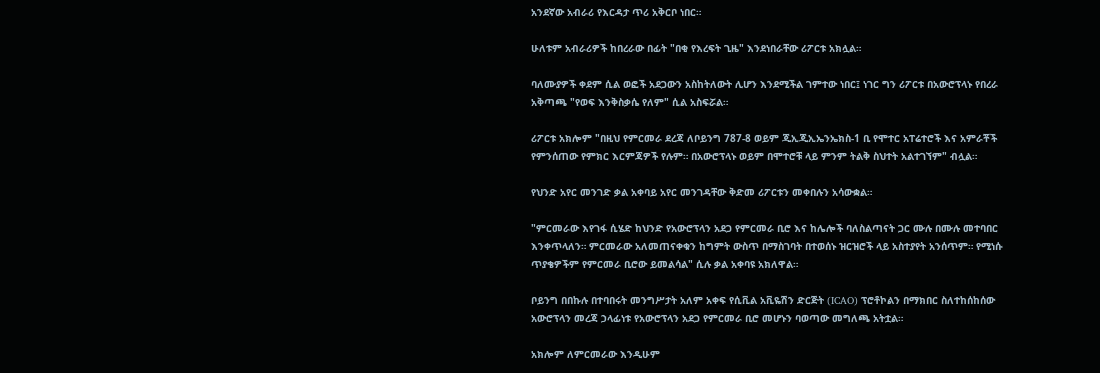አንደኛው አብራሪ የእርዳታ ጥሪ አቅርቦ ነበር።

ሁለቱም አብራሪዎች ከበረራው በፊት "በቂ የእረፍት ጊዜ" እንደነበራቸው ሪፖርቱ አክሏል።

ባለሙያዎች ቀደም ሲል ወፎች አደጋውን አስከትለውት ሊሆን እንደሚችል ገምተው ነበር፤ ነገር ግን ሪፖርቱ በአውሮፕላኑ የበረራ አቅጣጫ "የወፍ እንቅስቃሴ የለም" ሲል አስፍሯል።

ሪፖርቱ አክሎም "በዚህ የምርመራ ደረጃ ለቦይንግ 787-8 ወይም ጂኢጂኢኤንኤክስ-1 ቢ የሞተር አፐሬተሮች እና አምራቾች የምንሰጠው የምክር እርምጃዎች የሉም። በአውሮፕላኑ ወይም በሞተሮቹ ላይ ምንም ትልቅ ስህተት አልተገኘም" ብሏል።

የህንድ አየር መንገድ ቃል አቀባይ አየር መንገዳቸው ቅድመ ሪፖርቱን መቀበሉን አሳውቋል።

"ምርመራው እየገፋ ሲሄድ ከህንድ የአውሮፕላን አደጋ የምርመራ ቢሮ እና ከሌሎች ባለስልጣናት ጋር ሙሉ በሙሉ መተባበር እንቀጥላለን። ምርመራው አለመጠናቀቁን ከግምት ውስጥ በማስገባት በተወሰኑ ዝርዝሮች ላይ አስተያየት አንሰጥም። የሚነሱ ጥያቄዎችም የምርመራ ቢሮው ይመልሳል" ሲሉ ቃል አቀባዩ አክለዋል።

ቦይንግ በበኩሉ በተባበሩት መንግሥታት አለም አቀፍ የሲቪል አቪዬሽን ድርጅት (ICAO) ፕሮቶኮልን በማክበር ስለተከሰከሰው አውሮፕላን መረጃ ኃላፊነቱ የአውሮፕላን አደጋ የምርመራ ቢሮ መሆኑን ባወጣው መግለጫ አትቷል።

አክሎም ለምርመራው እንዲሁም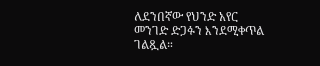ለደንበኛው የህንድ አየር መንገድ ድጋፉን እንደሚቀጥል ገልጿል።